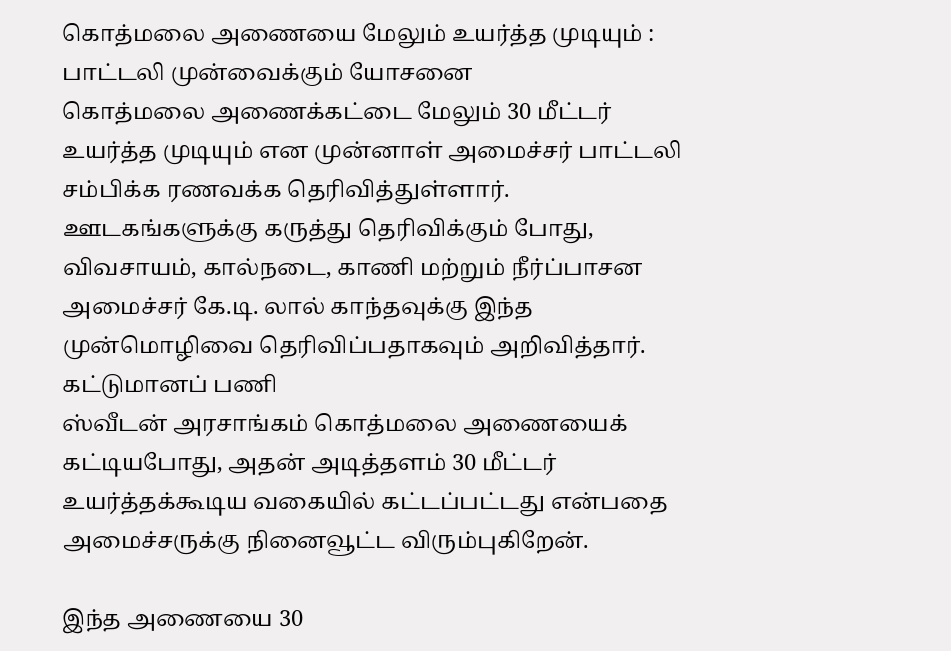கொத்மலை அணையை மேலும் உயர்த்த முடியும் : பாட்டலி முன்வைக்கும் யோசனை
கொத்மலை அணைக்கட்டை மேலும் 30 மீட்டர் உயர்த்த முடியும் என முன்னாள் அமைச்சர் பாட்டலி சம்பிக்க ரணவக்க தெரிவித்துள்ளார்.
ஊடகங்களுக்கு கருத்து தெரிவிக்கும் போது, விவசாயம், கால்நடை, காணி மற்றும் நீர்ப்பாசன அமைச்சர் கே.டி. லால் காந்தவுக்கு இந்த முன்மொழிவை தெரிவிப்பதாகவும் அறிவித்தார்.
கட்டுமானப் பணி
ஸ்வீடன் அரசாங்கம் கொத்மலை அணையைக் கட்டியபோது, அதன் அடித்தளம் 30 மீட்டர் உயர்த்தக்கூடிய வகையில் கட்டப்பட்டது என்பதை அமைச்சருக்கு நினைவூட்ட விரும்புகிறேன்.

இந்த அணையை 30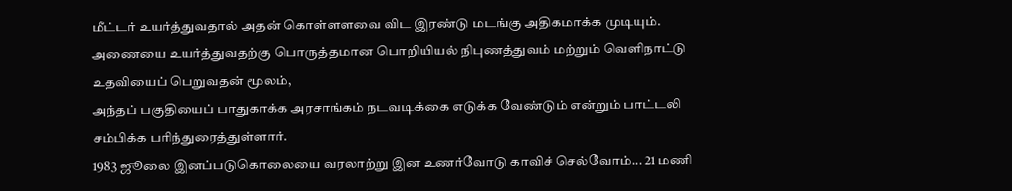மீட்டர் உயர்த்துவதால் அதன் கொள்ளளவை விட இரண்டு மடங்கு அதிகமாக்க முடியும். அணையை உயர்த்துவதற்கு பொருத்தமான பொறியியல் நிபுணத்துவம் மற்றும் வெளிநாட்டு உதவியைப் பெறுவதன் மூலம்,
அந்தப் பகுதியைப் பாதுகாக்க அரசாங்கம் நடவடிக்கை எடுக்க வேண்டும் என்றும் பாட்டலி சம்பிக்க பரிந்துரைத்துள்ளார்.
1983 ஜூலை இனப்படுகொலையை வரலாற்று இன உணர்வோடு காவிச் செல்வோம்... 21 மணி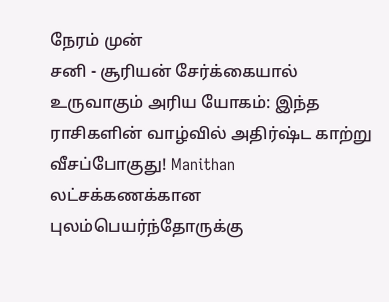நேரம் முன்
சனி - சூரியன் சேர்க்கையால் உருவாகும் அரிய யோகம்: இந்த ராசிகளின் வாழ்வில் அதிர்ஷ்ட காற்று வீசப்போகுது! Manithan
லட்சக்கணக்கான புலம்பெயர்ந்தோருக்கு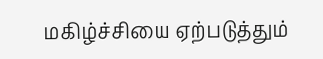மகிழ்ச்சியை ஏற்படுத்தும்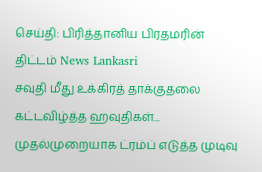செய்தி: பிரித்தானிய பிரதமரின் திட்டம் News Lankasri
சவுதி மீது உக்கிரத் தாக்குதலை கட்டவிழ்த்த ஹவுதிகள்... முதல்முறையாக ட்ரம்ப் எடுத்த முடிவு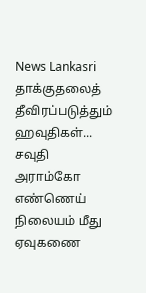News Lankasri
தாக்குதலைத் தீவிரப்படுத்தும் ஹவுதிகள்... சவுதி அராம்கோ எண்ணெய் நிலையம் மீது ஏவுகணை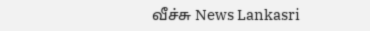வீச்சு News Lankasri